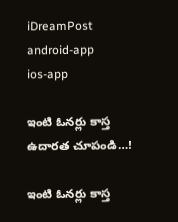iDreamPost
android-app
ios-app

ఇంటి ఓనర్లు కాస్త ఉదారత చూపండి…!

ఇంటి ఓనర్లు కాస్త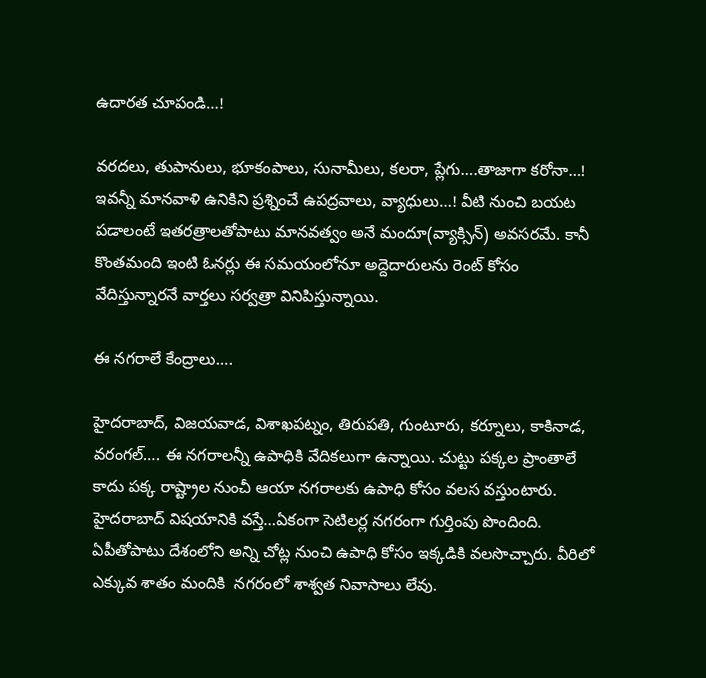ఉదారత చూపండి…!

వరదలు, తుపానులు, భూకంపాలు, సునామీలు, కలరా, ప్లేగు….తాజాగా కరోనా…! ఇవన్నీ మానవాళి ఉనికిని ప్రశ్నించే ఉపద్రవాలు, వ్యాధులు…! వీటి నుంచి బయట పడాలంటే ఇతరత్రాలతోపాటు మానవత్వం అనే మందూ(వ్యాక్సిన్) అవసరమే. కానీ కొంతమంది ఇంటి ఓనర్లు ఈ సమయంలోనూ అద్దెదారులను రెంట్ కోసం వేదిస్తున్నారనే వార్తలు సర్వత్రా వినిపిస్తున్నాయి.

ఈ నగరాలే కేంద్రాలు….

హైదరాబాద్, విజయవాడ, విశాఖపట్నం, తిరుపతి, గుంటూరు, కర్నూలు, కాకినాడ, వరంగల్…. ఈ నగరాలన్నీ ఉపాధికి వేదికలుగా ఉన్నాయి. చుట్టు పక్కల ప్రాంతాలే కాదు పక్క రాష్ట్రాల నుంచీ ఆయా నగరాలకు ఉపాధి కోసం వలస వస్తుంటారు. హైదరాబాద్ విషయానికి వస్తే…ఏకంగా సెటిలర్ల నగరంగా గుర్తింపు పొందింది. ఏపీతోపాటు దేశంలోని అన్ని చోట్ల నుంచి ఉపాధి కోసం ఇక్కడికి వలసొచ్చారు. వీరిలో ఎక్కువ శాతం మందికి  నగరంలో శాశ్వత నివాసాలు లేవు.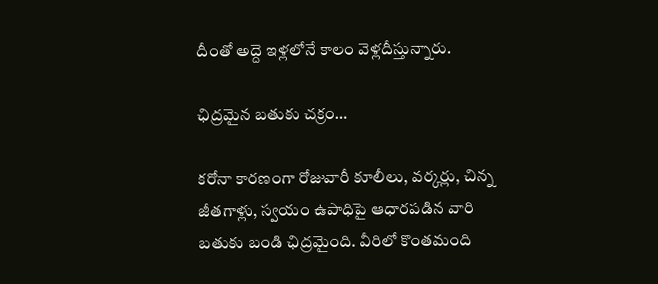దీంతో అద్దె ఇళ్లలోనే కాలం వెళ్లదీస్తున్నారు.

ఛిద్రమైన బతుకు చక్రం…

కరోనా కారణంగా రోజువారీ కూలీలు, వర్కర్లు, చిన్న జీతగాళ్లు, స్వయం ఉపాధిపై ఆధారపడిన వారి బతుకు బండి ఛిద్రమైంది. వీరిలో కొంతమంది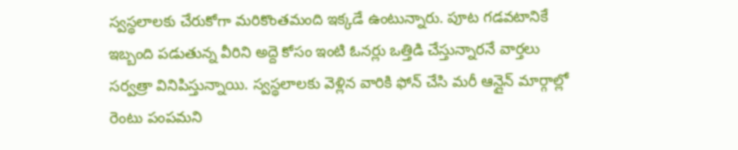స్వస్థలాలకు చేరుకోగా మరికొంతమంది ఇక్కడే ఉంటున్నారు. పూట గడవటానికే ఇబ్బంది పడుతున్న వీరిని అద్దె కోసం ఇంటి ఓనర్లు ఒత్తిడి చేస్తున్నారనే వార్తలు సర్వత్రా వినిపిస్తున్నాయి. స్వస్థలాలకు వెళ్లిన వారికి ఫోన్ చేసి మరీ ఆన్లైన్ మార్గాల్లో రెంటు పంపమని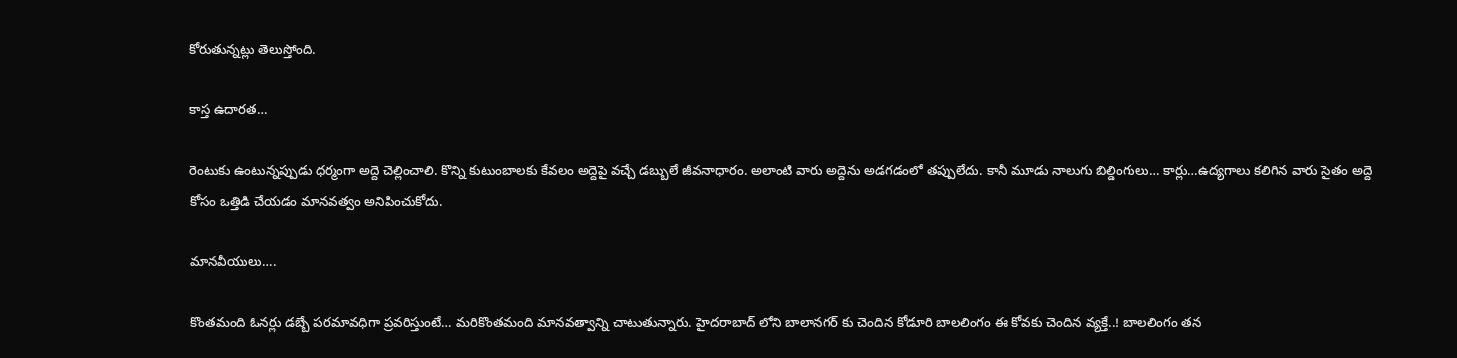కోరుతున్నట్లు తెలుస్తోంది.

కాస్త ఉదారత…

రెంటుకు ఉంటున్నప్పుడు ధర్మంగా అద్దె చెల్లించాలి. కొన్ని కుటుంబాలకు కేవలం అద్దెపై వచ్చే డబ్బులే జీవనాధారం. అలాంటి వారు అద్దెను అడగడంలో తప్పులేదు. కానీ మూడు నాలుగు బిల్డింగులు… కార్లు…ఉద్యగాలు కలిగిన వారు సైతం అద్దె కోసం ఒత్తిడి చేయడం మానవత్వం అనిపించుకోదు.

మానవీయులు….

కొంతమంది ఓనర్లు డబ్బే పరమావధిగా ప్రవరిస్తుంటే… మరికొంతమంది మానవత్వాన్ని చాటుతున్నారు. హైదరాబాద్ లోని బాలానగర్ కు చెందిన కోడూరి బాలలింగం ఈ కోవకు చెందిన వ్యక్తే..! బాలలింగం తన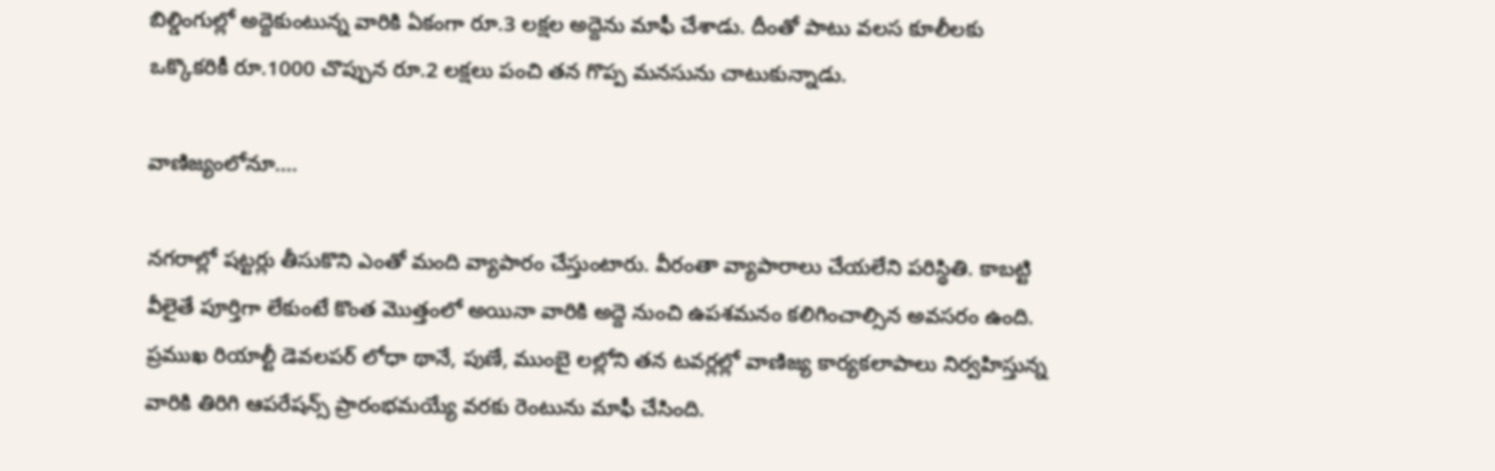బిల్డింగుల్లో అద్దెకుంటున్న వారికి ఏకంగా రూ.3 లక్షల అద్దెను మాఫీ చేశాడు. దీంతో పాటు వలస కూలీలకు ఒక్కొకరికీ రూ.1000 చొప్పున రూ.2 లక్షలు పంచి తన గొప్ప మనసును చాటుకున్నాడు.

వాణిజ్యంలోనూ….

నగరాల్లో షట్టర్లు తీసుకొని ఎంతో మంది వ్యాపారం చేస్తుంటారు. వీరంతా వ్యాపారాలు చేయలేని పరిస్థితి. కాబట్టి వీలైతే పూర్తిగా లేకుంటే కొంత మొత్తంలో అయినా వారికి అద్దె నుంచి ఉపశమనం కలిగించాల్సిన అవసరం ఉంది. ప్రముఖ రియాల్టీ డెవలపర్ లోధా థానే, పుణే, ముంబై లల్లోని తన టవర్లల్లో వాణిజ్య కార్యకలాపాలు నిర్వహిస్తున్న వారికి తిరిగి ఆపరేషన్స్ ప్రారంభమయ్యే వరకు రెంటును మాఫీ చేసింది.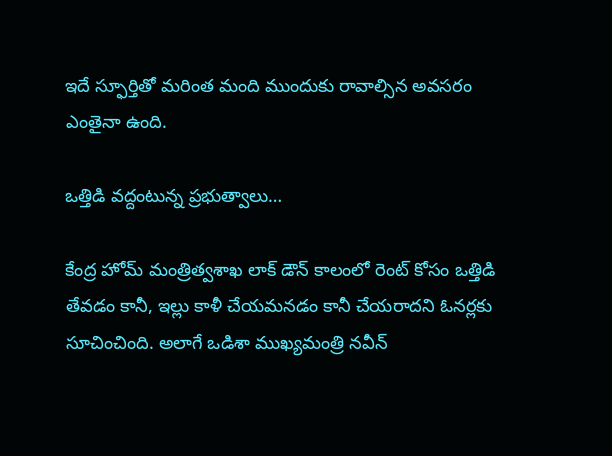ఇదే స్ఫూర్తితో మరింత మంది ముందుకు రావాల్సిన అవసరం ఎంతైనా ఉంది.

ఒత్తిడి వద్దంటున్న ప్రభుత్వాలు…

కేంద్ర హోమ్ మంత్రిత్వశాఖ లాక్ డౌన్ కాలంలో రెంట్ కోసం ఒత్తిడి తేవడం కానీ, ఇల్లు కాళీ చేయమనడం కానీ చేయరాదని ఓనర్లకు సూచించింది. అలాగే ఒడిశా ముఖ్యమంత్రి నవీన్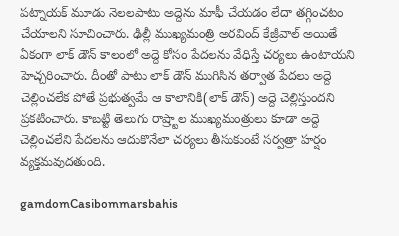పట్నాయక్ మూడు నెలలపాటు అద్దెను మాఫీ చేయడం లేదా తగ్గించటం చేయాలని సూచించారు. ఢిల్లీ ముఖ్యమంత్రి అరవింద్ కేజ్రీవాల్ అయితే ఏకంగా లాక్ డౌన్ కాలంలో అద్దె కోసం పేదలను వేధిస్తే చర్యలు ఉంటాయని హెచ్చరించారు. దీంతో పాటు లాక్ డౌన్ ముగిసిన తర్వాత పేదలు అద్దె చెల్లించలేక పోతే ప్రభుత్వమే ఆ కాలానికి(లాక్ డౌన్) అద్దె చెల్లిస్తుందని ప్రకటించారు. కాబట్టి తెలుగు రాష్ర్టాల ముఖ్యమంత్రులు కూడా అద్దె చెల్లించలేని పేదలను ఆదుకొనేలా చర్యలు తీసుకుంటే సర్వత్రా హర్షం వ్యక్తమవుదతుంది.

gamdomCasibommarsbahis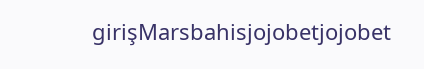girişMarsbahisjojobetjojobet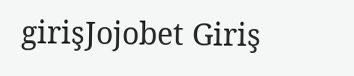girişJojobet Giriş